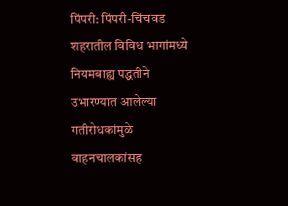पिंपरी: पिंपरी-चिंचवड शहरातील विविध भागांमध्ये नियमबाह्य पद्धतीने उभारण्यात आलेल्या गतीरोधकांमुळे वाहनचालकांसह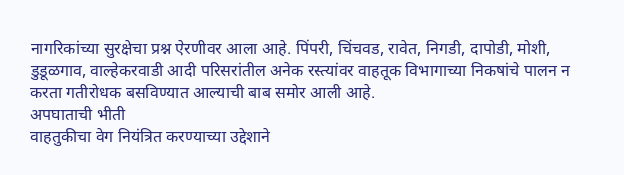नागरिकांच्या सुरक्षेचा प्रश्न ऐरणीवर आला आहे. पिंपरी, चिंचवड, रावेत, निगडी, दापोडी, मोशी, डुडूळगाव, वाल्हेकरवाडी आदी परिसरांतील अनेक रस्त्यांवर वाहतूक विभागाच्या निकषांचे पालन न करता गतीरोधक बसविण्यात आल्याची बाब समोर आली आहे.
अपघाताची भीती
वाहतुकीचा वेग नियंत्रित करण्याच्या उद्देशाने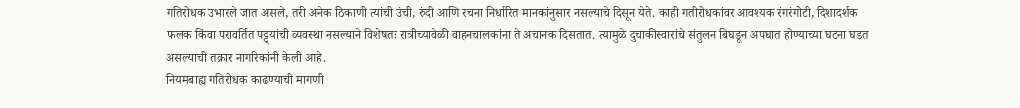गतिरोधक उभारले जात असले, तरी अनेक ठिकाणी त्यांची उंची, रुंदी आणि रचना निर्धारित मानकांनुसार नसल्याचे दिसून येते. काही गतीरोधकांवर आवश्यक रंगरंगोटी, दिशादर्शक फलक किंवा परावर्तित पट्ट्यांची व्यवस्था नसल्याने विशेषतः रात्रीच्यावेळी वाहनचालकांना ते अचानक दिसतात. त्यामुळे दुचाकीस्वारांचे संतुलन बिघडून अपघात होण्याच्या घटना घडत असल्याची तक्रार नागरिकांनी केली आहे.
नियमबाह्य गतिरोधक काढण्याची मागणी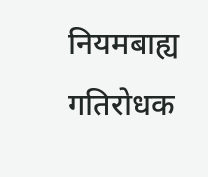नियमबाह्य गतिरोधक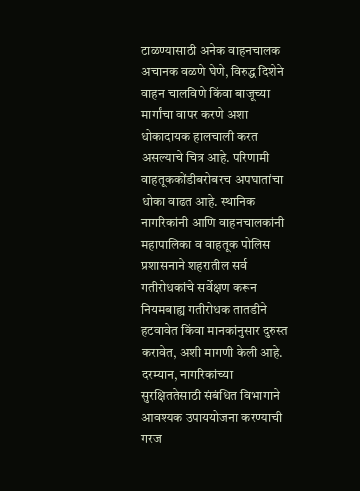टाळण्यासाठी अनेक वाहनचालक अचानक वळणे घेणे, विरुद्ध दिशेने वाहन चालविणे किंवा बाजूच्या मार्गांचा वापर करणे अशा धोकादायक हालचाली करत असल्याचे चित्र आहे. परिणामी वाहतूककोंडीबरोबरच अपघातांचा धोका वाढत आहे. स्थानिक नागरिकांनी आणि वाहनचालकांनी महापालिका व वाहतूक पोलिस प्रशासनाने शहरातील सर्व गतीरोधकांचे सर्वेक्षण करून नियमबाह्य गतीरोधक तातडीने हटवावेत किंवा मानकांनुसार दुरुस्त करावेत, अशी मागणी केली आहे. दरम्यान, नागरिकांच्या सुरक्षिततेसाठी संबंधित विभागाने आवश्यक उपाययोजना करण्याची गरज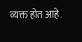व्यक्त होत आहे.